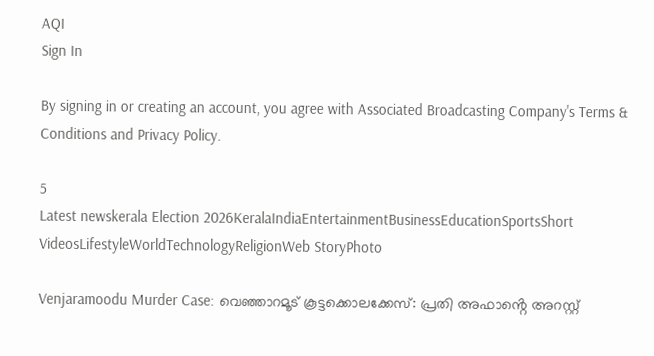AQI
Sign In

By signing in or creating an account, you agree with Associated Broadcasting Company's Terms & Conditions and Privacy Policy.

5
Latest newskerala Election 2026KeralaIndiaEntertainmentBusinessEducationSportsShort VideosLifestyleWorldTechnologyReligionWeb StoryPhoto

Venjaramoodu Murder Case: വെഞ്ഞാറമൂട് കൂട്ടക്കൊലക്കേസ്: പ്രതി അഫാൻ്റെ അറസ്റ്റ്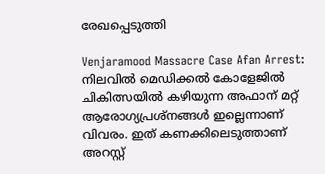രേഖപ്പെടുത്തി

Venjaramood Massacre Case Afan Arrest: നിലവിൽ മെഡിക്കൽ കോളേജിൽ ചികിത്സയിൽ കഴിയുന്ന അഫാന് മറ്റ് ആരോഗ്യപ്രശ്നങ്ങൾ ഇല്ലെന്നാണ് വിവരം. ഇത് കണക്കിലെടുത്താണ് അറസ്റ്റ്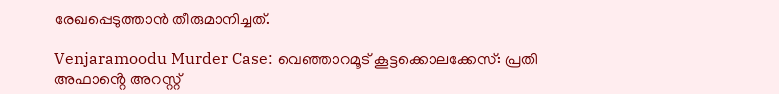രേഖപ്പെടുത്താൻ തീരുമാനിച്ചത്.

Venjaramoodu Murder Case: വെഞ്ഞാറമൂട് കൂട്ടക്കൊലക്കേസ്: പ്രതി അഫാൻ്റെ അറസ്റ്റ്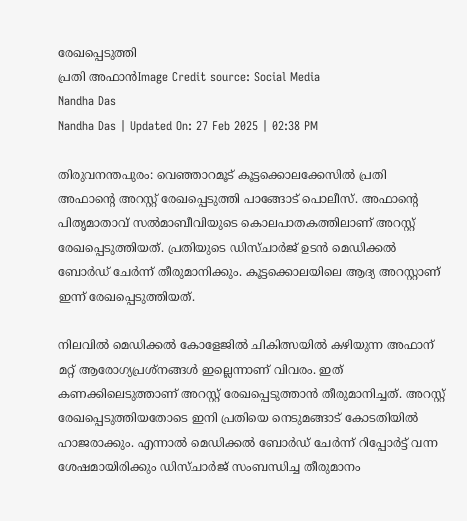രേഖപ്പെടുത്തി
പ്രതി അഫാൻImage Credit source: Social Media
Nandha Das
Nandha Das | Updated On: 27 Feb 2025 | 02:38 PM

തിരുവനന്തപുരം: വെഞ്ഞാറമൂട് കൂട്ടക്കൊലക്കേസില്‍ പ്രതി അഫാൻ്റെ അറസ്റ്റ് രേഖപ്പെടുത്തി പാങ്ങോട് പൊലീസ്. അഫാന്റെ പിതൃമാതാവ് സൽമാബീവിയുടെ കൊലപാതകത്തിലാണ് അറസ്റ്റ് രേഖപ്പെടുത്തിയത്. പ്രതിയുടെ ഡിസ്ചാർജ് ഉടൻ മെഡിക്കൽ ബോർഡ് ചേർന്ന് തീരുമാനിക്കും. കൂട്ടക്കൊലയിലെ ആദ്യ അറസ്റ്റാണ് ഇന്ന് രേഖപ്പെടുത്തിയത്.

നിലവിൽ മെഡിക്കൽ കോളേജിൽ ചികിത്സയിൽ കഴിയുന്ന അഫാന് മറ്റ് ആരോഗ്യപ്രശ്നങ്ങൾ ഇല്ലെന്നാണ് വിവരം. ഇത് കണക്കിലെടുത്താണ് അറസ്റ്റ് രേഖപ്പെടുത്താൻ തീരുമാനിച്ചത്. അറസ്റ്റ് രേഖപ്പെടുത്തിയതോടെ ഇനി പ്രതിയെ നെടുമങ്ങാട് കോടതിയിൽ ഹാജരാക്കും. എന്നാൽ മെഡിക്കൽ ബോർഡ് ചേർന്ന് റിപ്പോർട്ട് വന്ന ശേഷമായിരിക്കും ഡിസ്ചാർജ് സംബന്ധിച്ച തീരുമാനം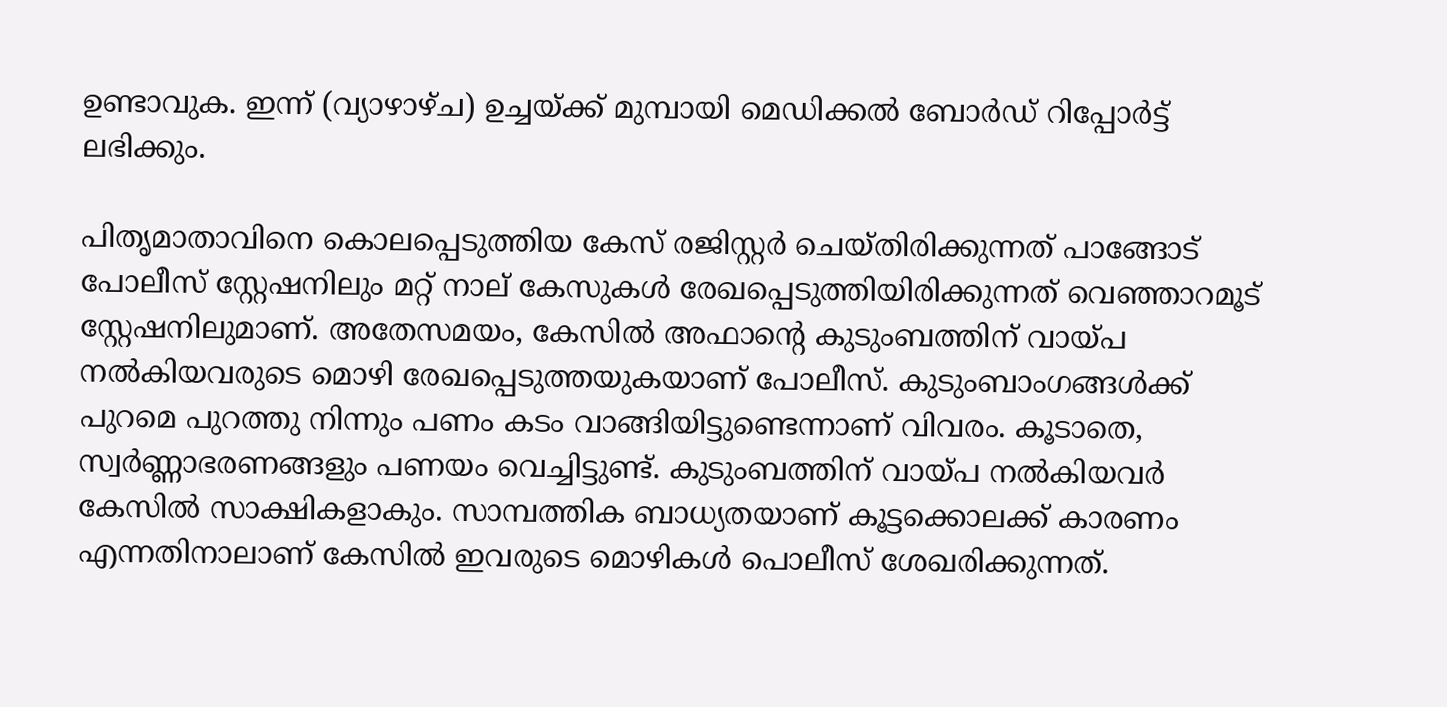ഉണ്ടാവുക. ഇന്ന് (വ്യാഴാഴ്ച) ഉച്ചയ്ക്ക് മുമ്പായി മെഡിക്കൽ ബോർഡ് റിപ്പോർട്ട് ലഭിക്കും.

പിതൃമാതാവിനെ കൊലപ്പെടുത്തിയ കേസ് രജിസ്റ്റർ ചെയ്തിരിക്കുന്നത് പാങ്ങോട് പോലീസ് സ്റ്റേഷനിലും മറ്റ് നാല് കേസുകൾ രേഖപ്പെടുത്തിയിരിക്കുന്നത് വെഞ്ഞാറമൂട് സ്റ്റേഷനിലുമാണ്. അതേസമയം, കേസിൽ അഫാന്റെ കുടുംബത്തിന് വായ്പ നൽകിയവരുടെ മൊഴി രേഖപ്പെടുത്തയുകയാണ് പോലീസ്. കുടുംബാംഗങ്ങൾക്ക് പുറമെ പുറത്തു നിന്നും പണം കടം വാങ്ങിയിട്ടുണ്ടെന്നാണ് വിവരം. കൂടാതെ, സ്വർണ്ണാഭരണങ്ങളും പണയം വെച്ചിട്ടുണ്ട്. കുടുംബത്തിന് വായ്‌പ നൽകിയവർ കേസിൽ സാക്ഷികളാകും. സാമ്പത്തിക ബാധ്യതയാണ് കൂട്ടക്കൊലക്ക് കാരണം എന്നതിനാലാണ് കേസിൽ ഇവരുടെ മൊഴികൾ പൊലീസ് ശേഖരിക്കുന്നത്.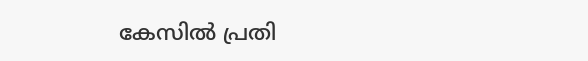കേസിൽ പ്രതി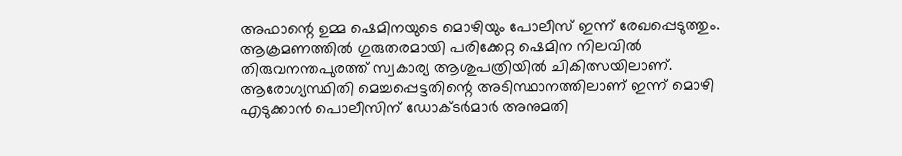അഫാന്റെ ഉമ്മ ഷെമിനയുടെ മൊഴിയും പോലീസ് ഇന്ന് രേഖപ്പെടുത്തും. ആക്രമണത്തിൽ ഗുരുതരമായി പരിക്കേറ്റ ഷെമിന നിലവിൽ തിരുവനന്തപുരത്ത് സ്വകാര്യ ആശുപത്രിയിൽ ചികിത്സയിലാണ്. ആരോഗ്യസ്ഥിതി മെച്ചപ്പെട്ടതിന്റെ അടിസ്ഥാനത്തിലാണ് ഇന്ന് മൊഴി എടുക്കാൻ പൊലീസിന് ഡോക്ടർമാർ അനുമതി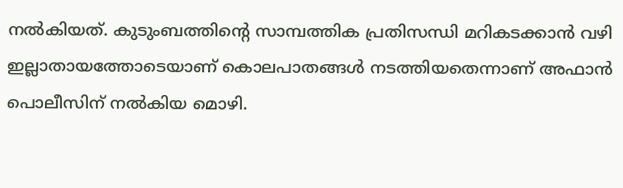നൽകിയത്. കുടുംബത്തിന്റെ സാമ്പത്തിക പ്രതിസന്ധി മറികടക്കാൻ വഴി ഇല്ലാതായത്തോടെയാണ് കൊലപാതങ്ങൾ നടത്തിയതെന്നാണ് അഫാൻ പൊലീസിന് നൽകിയ മൊഴി.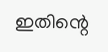ഇതിന്റെ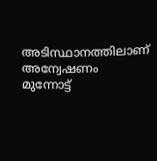അടിസ്ഥാനത്തിലാണ് അന്വേഷണം മുന്നോട്ട്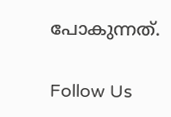പോകുന്നത്.

Follow Us